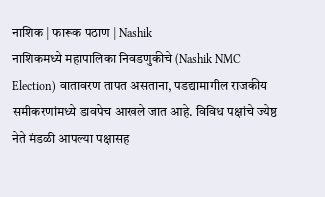नाशिक | फारूक पठाण | Nashik
नाशिकमध्ये महापालिका निवडणुकीचे (Nashik NMC Election) वातावरण तापत असताना, पडद्यामागील राजकीय समीकरणांमध्ये डावपेच आखले जात आहे. विविध पक्षांचे ज्येष्ठ नेते मंडळी आपल्या पक्षासह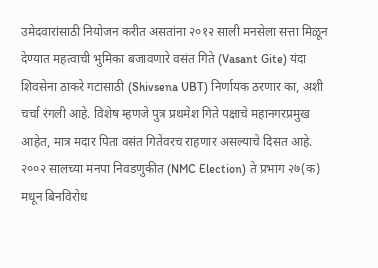उमेदवारांसाठी नियोजन करीत असतांना २०१२ साली मनसेला सत्ता मिळून देण्यात महत्वाची भुमिका बजावणारे वसंत गिते (Vasant Gite) यंदा शिवसेना ठाकरे गटासाठी (Shivsena UBT) निर्णायक ठरणार का, अशी चर्चा रंगली आहे. विशेष म्हणजे पुत्र प्रथमेश गिते पक्षाचे महानगरप्रमुख आहेत, मात्र मदार पिता वसंत गितेंवरच राहणार असल्याचे दिसत आहे.
२००२ सालच्या मनपा निवडणुकीत (NMC Election) ते प्रभाग २७(क) मधून बिनविरोध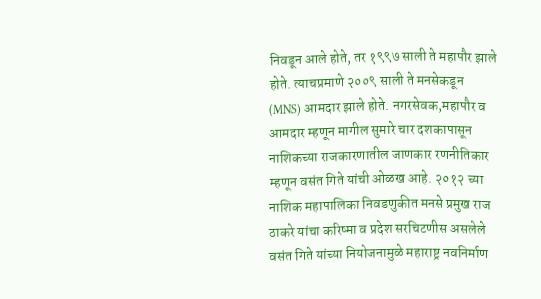निवडून आले होते, तर १९९७ साली ते महापौर झाले होते. त्याचप्रमाणे २००९ साली ते मनसेकडून (MNS) आमदार झाले होते. नगरसेवक,महापौर व आमदार म्हणून मागील सुमारे चार दशकापासून नाशिकच्या राजकारणातील जाणकार रणनीतिकार म्हणून वसंत गिते यांची ओळख आहे. २०१२ च्या नाशिक महापालिका निवडणुकीत मनसे प्रमुख राज ठाकरे यांचा करिष्मा व प्रदेश सरचिटणीस असलेले वसंत गिते यांच्या नियोजनामुळे महाराष्ट्र नवनिर्माण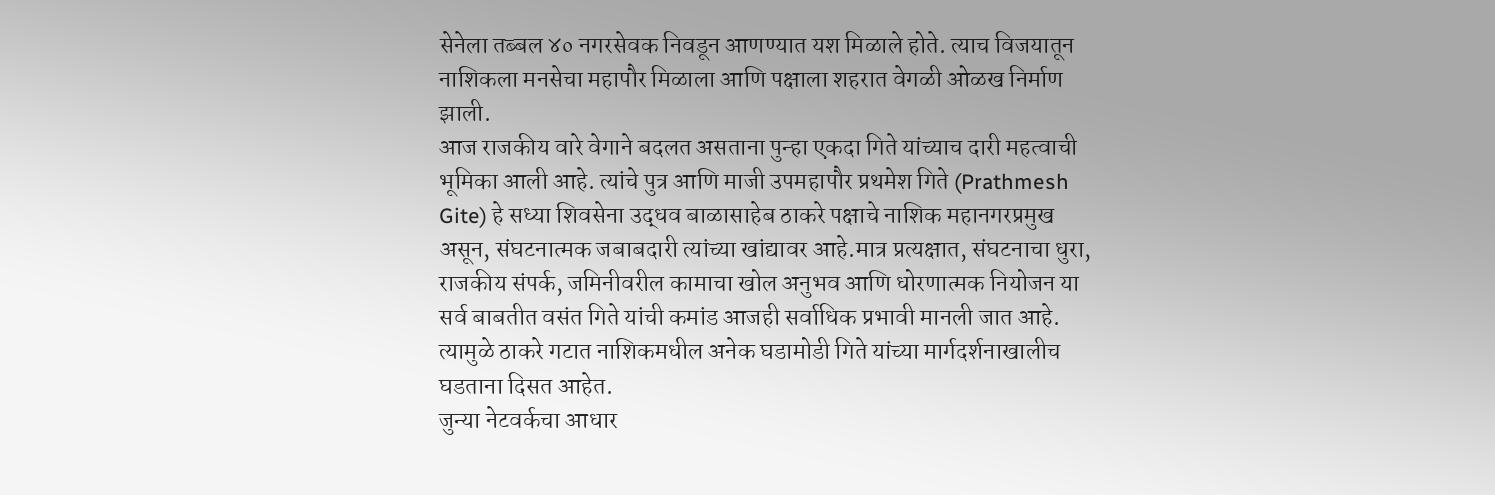सेनेला तब्बल ४० नगरसेवक निवडून आणण्यात यश मिळाले होते. त्याच विजयातून नाशिकला मनसेचा महापौर मिळाला आणि पक्षाला शहरात वेगळी ओळख निर्माण झाली.
आज राजकीय वारे वेगाने बदलत असताना पुन्हा एकदा गिते यांच्याच दारी महत्वाची भूमिका आली आहे. त्यांचे पुत्र आणि माजी उपमहापौर प्रथमेश गिते (Prathmesh Gite) हे सध्या शिवसेना उद्धव बाळासाहेब ठाकरे पक्षाचे नाशिक महानगरप्रमुख असून, संघटनात्मक जबाबदारी त्यांच्या खांद्यावर आहे.मात्र प्रत्यक्षात, संघटनाचा धुरा, राजकीय संपर्क, जमिनीवरील कामाचा खोल अनुभव आणि धोरणात्मक नियोजन या सर्व बाबतीत वसंत गिते यांची कमांड आजही सर्वाधिक प्रभावी मानली जात आहे. त्यामुळे ठाकरे गटात नाशिकमधील अनेक घडामोडी गिते यांच्या मार्गदर्शनाखालीच घडताना दिसत आहेत.
जुन्या नेटवर्कचा आधार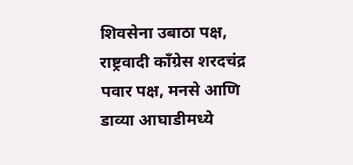शिवसेना उबाठा पक्ष, राष्ट्रवादी काँग्रेस शरदचंद्र पवार पक्ष, मनसे आणि डाव्या आघाडीमध्ये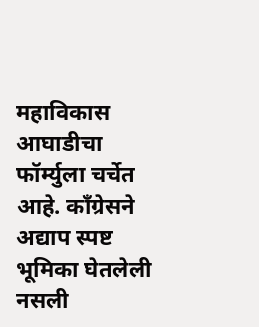महाविकास आघाडीचा फॉर्म्युला चर्चेत आहे. काँग्रेसने अद्याप स्पष्ट भूमिका घेतलेली नसली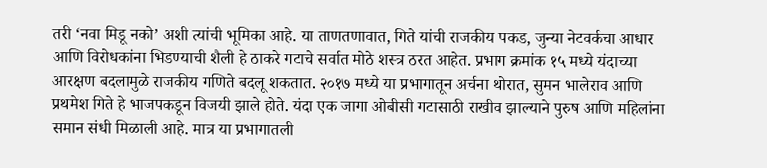तरी ‘नवा मिडू नको’ अशी त्यांची भूमिका आहे. या ताणतणावात, गिते यांची राजकीय पकड, जुन्या नेटवर्कचा आधार आणि विरोधकांना भिडण्याची शैली हे ठाकरे गटाचे सर्वात मोठे शस्त्र ठरत आहेत. प्रभाग क्रमांक १५ मध्ये यंदाच्या आरक्षण बदलामुळे राजकीय गणिते बदलू शकतात. २०१७ मध्ये या प्रभागातून अर्चना थोरात, सुमन भालेराव आणि प्रथमेश गिते हे भाजपकडून विजयी झाले होते. यंदा एक जागा ओबीसी गटासाठी राखीव झाल्याने पुरुष आणि महिलांना समान संधी मिळाली आहे. मात्र या प्रभागातली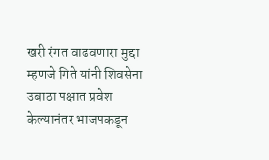खरी रंगत वाढवणारा मुद्दा म्हणजे गिते यांनी शिवसेना उबाठा पक्षात प्रवेश केल्यानंतर भाजपकडून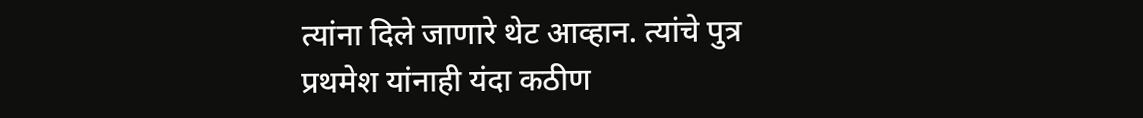त्यांना दिले जाणारे थेट आव्हान. त्यांचे पुत्र प्रथमेश यांनाही यंदा कठीण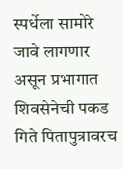स्पर्धेला सामोरे जावे लागणार असून प्रभागात शिवसेनेची पकड गिते पितापुत्रावरच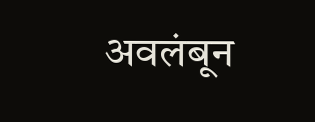अवलंबून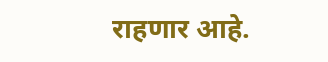राहणार आहे.